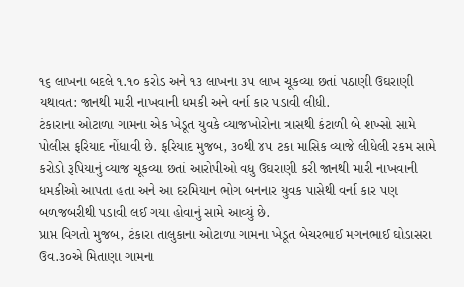૧૬ લાખના બદલે ૧.૧૦ કરોડ અને ૧૩ લાખના ૩૫ લાખ ચૂકવ્યા છતાં પઠાણી ઉઘરાણી યથાવત: જાનથી મારી નાખવાની ધમકી અને વર્ના કાર પડાવી લીધી.
ટંકારાના ઓટાળા ગામના એક ખેડૂત યુવકે વ્યાજખોરોના ત્રાસથી કંટાળી બે શખ્સો સામે પોલીસ ફરિયાદ નોંધાવી છે. ફરિયાદ મુજબ, ૩૦થી ૪૫ ટકા માસિક વ્યાજે લીધેલી રકમ સામે કરોડો રૂપિયાનું વ્યાજ ચૂકવ્યા છતાં આરોપીઓ વધુ ઉઘરાણી કરી જાનથી મારી નાખવાની ધમકીઓ આપતા હતા અને આ દરમિયાન ભોગ બનનાર યુવક પાસેથી વર્ના કાર પણ બળજબરીથી પડાવી લઈ ગયા હોવાનું સામે આવ્યું છે.
પ્રાપ્ત વિગતો મુજબ, ટંકારા તાલુકાના ઓટાળા ગામના ખેડૂત બેચરભાઈ મગનભાઈ ઘોડાસરા ઉવ.૩૦એ મિતાણા ગામના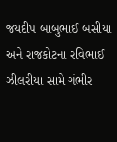જયદીપ બાબુભાઈ બસીયા અને રાજકોટના રવિભાઈ ઝીલરીયા સામે ગંભીર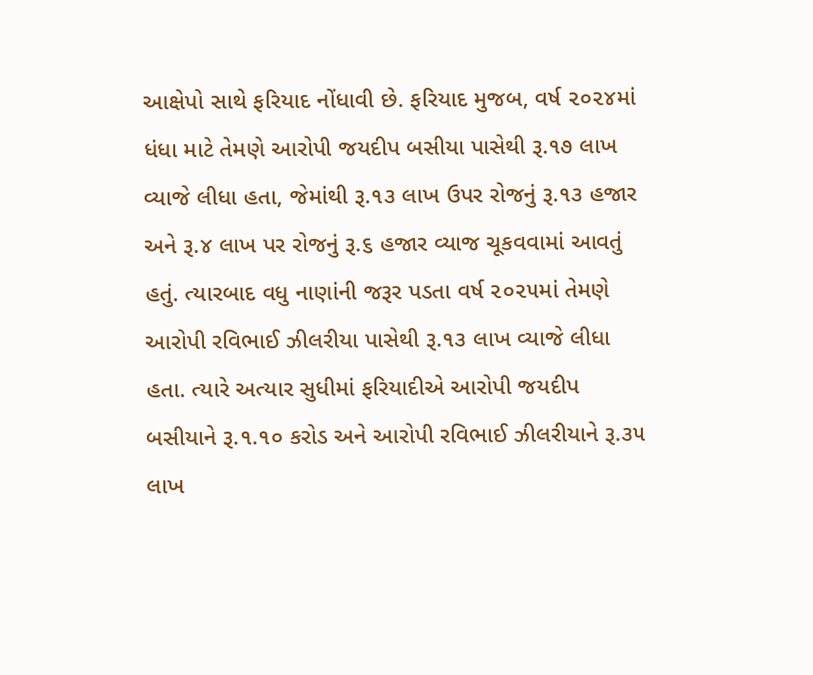આક્ષેપો સાથે ફરિયાદ નોંધાવી છે. ફરિયાદ મુજબ, વર્ષ ૨૦૨૪માં ધંધા માટે તેમણે આરોપી જયદીપ બસીયા પાસેથી રૂ.૧૭ લાખ વ્યાજે લીધા હતા, જેમાંથી રૂ.૧૩ લાખ ઉપર રોજનું રૂ.૧૩ હજાર અને રૂ.૪ લાખ પર રોજનું રૂ.૬ હજાર વ્યાજ ચૂકવવામાં આવતું હતું. ત્યારબાદ વધુ નાણાંની જરૂર પડતા વર્ષ ૨૦૨૫માં તેમણે આરોપી રવિભાઈ ઝીલરીયા પાસેથી રૂ.૧૩ લાખ વ્યાજે લીધા હતા. ત્યારે અત્યાર સુધીમાં ફરિયાદીએ આરોપી જયદીપ બસીયાને રૂ.૧.૧૦ કરોડ અને આરોપી રવિભાઈ ઝીલરીયાને રૂ.૩૫ લાખ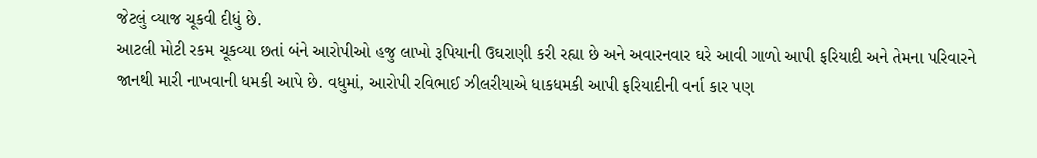જેટલું વ્યાજ ચૂકવી દીધું છે.
આટલી મોટી રકમ ચૂકવ્યા છતાં બંને આરોપીઓ હજુ લાખો રૂપિયાની ઉઘરાણી કરી રહ્યા છે અને અવારનવાર ઘરે આવી ગાળો આપી ફરિયાદી અને તેમના પરિવારને જાનથી મારી નાખવાની ધમકી આપે છે. વધુમાં, આરોપી રવિભાઈ ઝીલરીયાએ ધાકધમકી આપી ફરિયાદીની વર્ના કાર પણ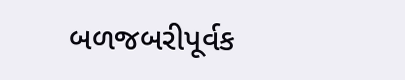બળજબરીપૂર્વક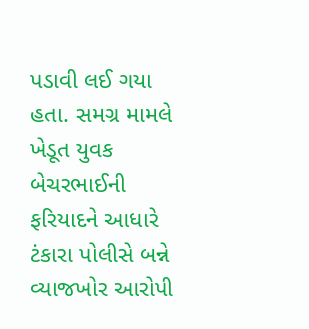પડાવી લઈ ગયા હતા. સમગ્ર મામલે ખેડૂત યુવક બેચરભાઈની ફરિયાદને આધારે ટંકારા પોલીસે બન્ને વ્યાજખોર આરોપી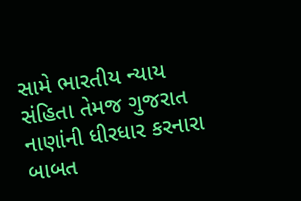સામે ભારતીય ન્યાય સંહિતા તેમજ ગુજરાત નાણાંની ધીરધાર કરનારા બાબત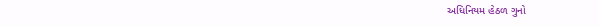અધિનિયમ હેઠળ ગુનો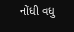નોંધી વધુ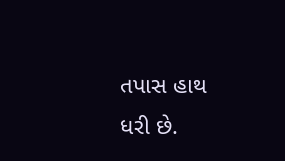તપાસ હાથ ધરી છે.